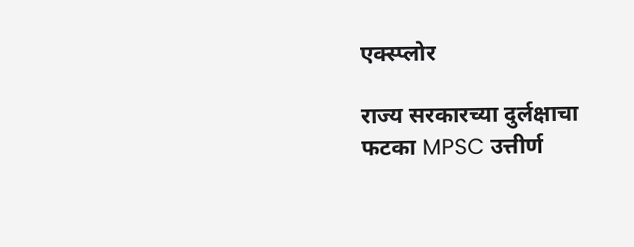एक्स्प्लोर

राज्य सरकारच्या दुर्लक्षाचा फटका MPSC उत्तीर्ण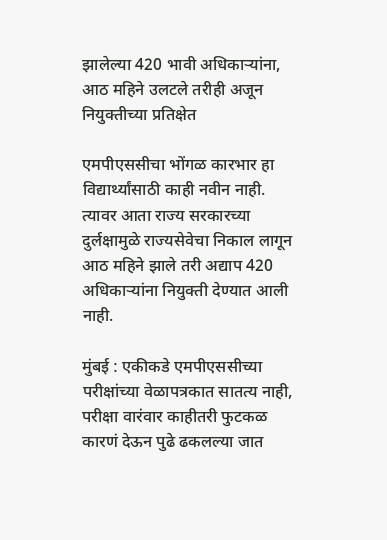झालेल्या 420 भावी अधिकाऱ्यांना, आठ महिने उलटले तरीही अजून  नियुक्तीच्या प्रतिक्षेत

एमपीएससीचा भोंगळ कारभार हा विद्यार्थ्यांसाठी काही नवीन नाही. त्यावर आता राज्य सरकारच्या दुर्लक्षामुळे राज्यसेवेचा निकाल लागून आठ महिने झाले तरी अद्याप 420 अधिकाऱ्यांना नियुक्ती देण्यात आली नाही.

मुंबई : एकीकडे एमपीएससीच्या परीक्षांच्या वेळापत्रकात सातत्य नाही, परीक्षा वारंवार काहीतरी फुटकळ कारणं देऊन पुढे ढकलल्या जात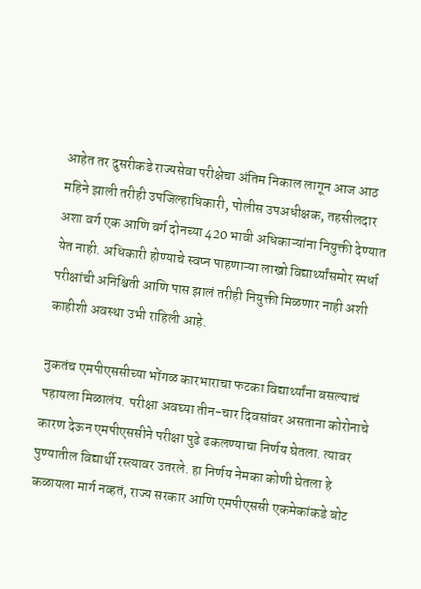आहेत तर दुसरीकडे राज्यसेवा परीक्षेचा अंतिम निकाल लागून आज आठ महिने झाली तरीही उपजिल्हाधिकारी, पोलीस उपअधीक्षक, तहसीलदार अशा वर्ग एक आणि वर्ग दोनच्या 420 भावी अधिकाऱ्यांना नियुक्ती देण्यात येत नाही. अधिकारी होण्याचे स्वप्न पाहणाऱ्या लाखो विद्यार्थ्यांसमोर स्पर्धा परीक्षांची अनिश्चिती आणि पास झालं तरीही नियुक्ती मिळणार नाही अशी काहीशी अवस्था उभी राहिली आहे.

नुकतंच एमपीएससीच्या भोंगळ कारभाराचा फटका विद्यार्थ्यांना बसल्याचं पहायला मिळालंय. परीक्षा अवघ्या तीन-चार दिवसांवर असताना कोरोनाचे कारण देऊन एमपीएससीने परीक्षा पुढे ढकलण्याचा निर्णय घेतला. त्यावर पुण्यातील विद्यार्थी रस्त्यावर उतरले. हा निर्णय नेमका कोणी घेतला हे कळायला मार्ग नव्हतं, राज्य सरकार आणि एमपीएससी एकमेकांकडे बोट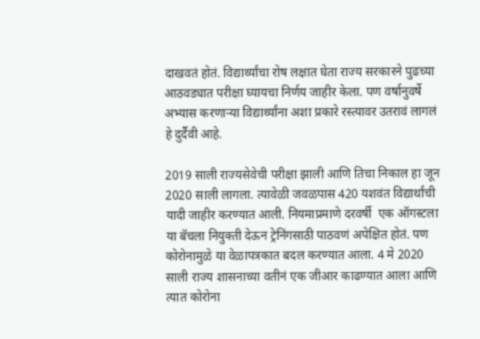दाखवतं होतं. विद्यार्थ्यांचा रोष लक्षात घेता राज्य सरकारने पुढच्या आठवड्यात परीक्षा घ्यायचा निर्णय जाहीर केला. पण वर्षानुवर्षे अभ्यास करणाऱ्या विद्यार्थ्यांना अशा प्रकारे रस्त्यावर उतरावं लागलं हे दुर्दैवी आहे.

2019 साली राज्यसेवेची परीक्षा झाली आणि तिचा निकाल हा जून 2020 साली लागला. त्यावेळी जवळपास 420 यशवंत विद्यार्थांची यादी जाहीर करण्यात आली. नियमाप्रमाणे दरवर्षी  एक ऑगस्टला या बॅचला नियुक्ती देऊन ट्रेनिंगसाठी पाठवणं अपेक्षित होतं. पण कोरोनामुळे या वेळापत्रकात बदल करण्यात आला. 4 मे 2020 साली राज्य शासनाच्या वतीनं एक जीआर काढण्यात आला आणि त्यात कोरोना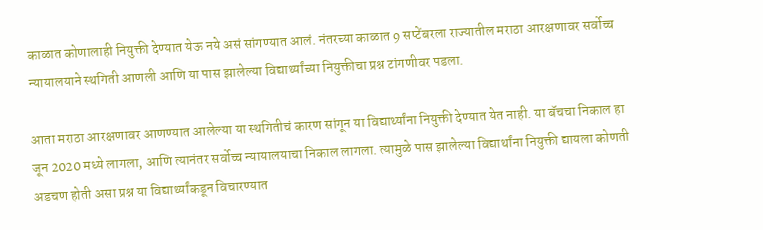काळात कोणालाही नियुक्ती देण्यात येऊ नये असं सांगण्यात आलं. नंतरच्या काळात 9 सप्टेंबरला राज्यातील मराठा आरक्षणावर सर्वोच्च न्यायालयाने स्थगिती आणली आणि या पास झालेल्या विद्यार्थ्यांच्या नियुक्तीचा प्रश्न टांगणीवर पडला.

आता मराठा आरक्षणावर आणण्यात आलेल्या या स्थगितीचं कारण सांगून या विद्यार्थ्यांना नियुक्ती देण्यात येत नाही. या बॅचचा निकाल हा जून 2020 मध्ये लागला, आणि त्यानंतर सर्वोच्च न्यायालयाचा निकाल लागला. त्यामुळे पास झालेल्या विद्यार्थांना नियुक्ती द्यायला कोणती अडचण होती असा प्रश्न या विद्यार्थ्यांकडून विचारण्यात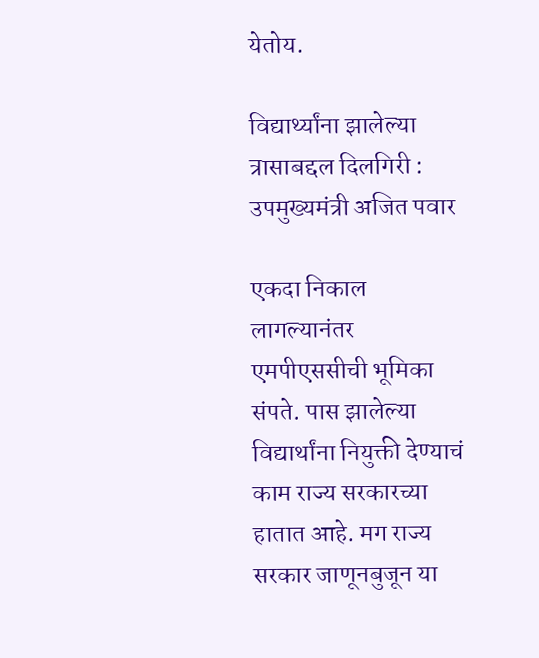येतोय.

विद्यार्थ्यांना झालेल्या त्रासाबद्दल दिलगिरी : उपमुख्यमंत्री अजित पवार

एकदा निकाल लागल्यानंतर एमपीएससीची भूमिका संपते. पास झालेल्या विद्यार्थांना नियुक्ती देण्याचं काम राज्य सरकारच्या हातात आहे. मग राज्य सरकार जाणूनबुजून या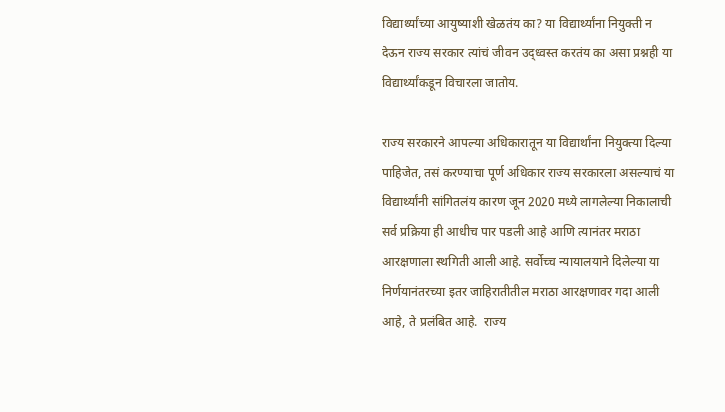विद्यार्थ्यांच्या आयुष्याशी खेळतंय का? या विद्यार्थ्यांना नियुक्ती न देऊन राज्य सरकार त्यांचं जीवन उद्ध्वस्त करतंय का असा प्रश्नही या विद्यार्थ्यांकडून विचारला जातोय.

राज्य सरकारने आपल्या अधिकारातून या विद्यार्थांना नियुक्त्या दिल्या पाहिजेत, तसं करण्याचा पूर्ण अधिकार राज्य सरकारला असल्याचं या विद्यार्थ्यांनी सांगितलंय कारण जून 2020 मध्ये लागलेल्या निकालाची सर्व प्रक्रिया ही आधीच पार पडली आहे आणि त्यानंतर मराठा आरक्षणाला स्थगिती आली आहे. सर्वोच्च न्यायालयाने दिलेल्या या निर्णयानंतरच्या इतर जाहिरातीतील मराठा आरक्षणावर गदा आली आहे, ते प्रलंबित आहे.  राज्य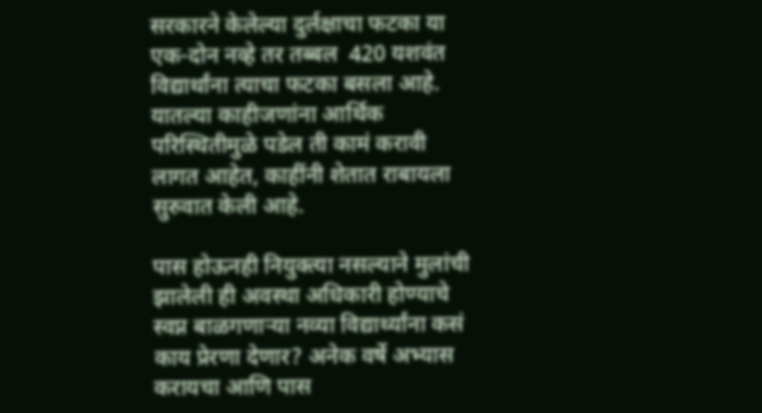सरकारने केलेल्या दुर्लक्षाचा फटका या एक-दोन नव्हे तर तब्बल  420 यशवंत विद्यार्थांना त्याचा फटका बसला आहे. यातल्या काहीजणांना आर्थिक परिस्थितीमुळे पडेल ती कामं करावी लागत आहेत, काहींनी शेतात राबायला सुरुवात केली आहे.

पास होऊनही नियुक्त्या नसल्याने मुलांची झालेली ही अवस्था अधिकारी होण्याचे स्वप्न बाळगणाऱ्या नव्या विद्यार्थ्यांना कसं काय प्रेरणा देणार? अनेक वर्षे अभ्यास करायचा आणि पास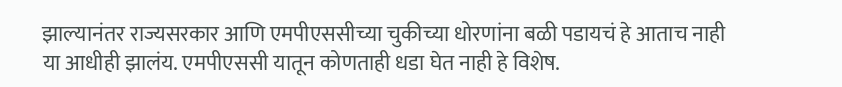झाल्यानंतर राज्यसरकार आणि एमपीएससीच्या चुकीच्या धोरणांना बळी पडायचं हे आताच नाही या आधीही झालंय. एमपीएससी यातून कोणताही धडा घेत नाही हे विशेष.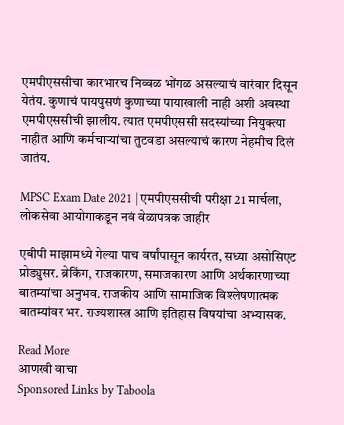एमपीएससीचा कारभारच निव्वळ भोंगळ असल्याचं वारंवार दिसून येतंय. कुणाचं पायपुसणं कुणाच्या पायाखाली नाही अशी अवस्था एमपीएससीची झालीय. त्यात एमपीएससी सदस्यांच्या नियुक्त्या नाहीत आणि कर्मचाऱ्यांचा तुटवडा असल्याचं कारण नेहमीच दिलं जातंय.

MPSC Exam Date 2021 | एमपीएससीची परीक्षा 21 मार्चला, लोकसेवा आयोगाकडून नवं वेळापत्रक जाहीर

एबीपी माझामध्ये गेल्या पाच वर्षांपासून कार्यरत, सध्या असोसिएट प्रोड्युसर. ब्रेकिंग, राजकारण, समाजकारण आणि अर्थकारणाच्या बातम्यांचा अनुभव. राजकीय आणि सामाजिक विश्लेषणात्मक बातम्यांवर भर. राज्यशास्त्र आणि इतिहास विषयांचा अभ्यासक.

Read More
आणखी वाचा
Sponsored Links by Taboola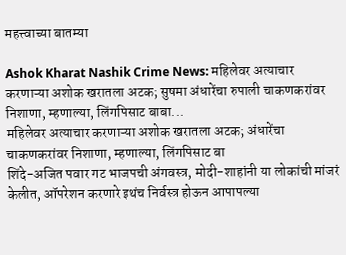महत्त्वाच्या बातम्या

Ashok Kharat Nashik Crime News: महिलेवर अत्याचार करणाऱ्या अशोक खरातला अटक; सुषमा अंधारेंचा रुपाली चाकणकरांवर निशाणा, म्हणाल्या, लिंगपिसाट बाबा...
महिलेवर अत्याचार करणाऱ्या अशोक खरातला अटक; अंधारेंचा चाकणकरांवर निशाणा, म्हणाल्या, लिंगपिसाट बा
शिंदे-अजित पवार गट भाजपची अंगवस्त्र, मोदी-शाहांनी या लोकांची मांजरं केलीत, ऑपरेशन करणारे इथंच निर्वस्त्र होऊन आपापल्या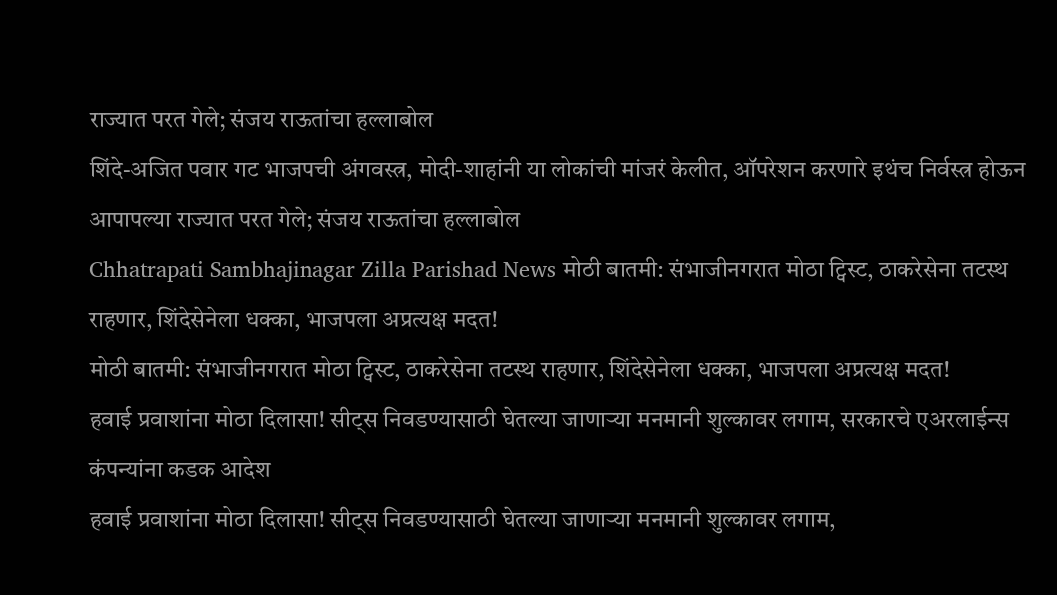राज्यात परत गेले; संजय राऊतांचा हल्लाबोल
शिंदे-अजित पवार गट भाजपची अंगवस्त्र, मोदी-शाहांनी या लोकांची मांजरं केलीत, ऑपरेशन करणारे इथंच निर्वस्त्र होऊन आपापल्या राज्यात परत गेले; संजय राऊतांचा हल्लाबोल
Chhatrapati Sambhajinagar Zilla Parishad News मोठी बातमी: संभाजीनगरात मोठा ट्विस्ट, ठाकरेसेना तटस्थ राहणार, शिंदेसेनेला धक्का, भाजपला अप्रत्यक्ष मदत!
मोठी बातमी: संभाजीनगरात मोठा ट्विस्ट, ठाकरेसेना तटस्थ राहणार, शिंदेसेनेला धक्का, भाजपला अप्रत्यक्ष मदत!
हवाई प्रवाशांना मोठा दिलासा! सीट्स निवडण्यासाठी घेतल्या जाणाऱ्या मनमानी शुल्कावर लगाम, सरकारचे एअरलाईन्स कंपन्यांना कडक आदेश
हवाई प्रवाशांना मोठा दिलासा! सीट्स निवडण्यासाठी घेतल्या जाणाऱ्या मनमानी शुल्कावर लगाम,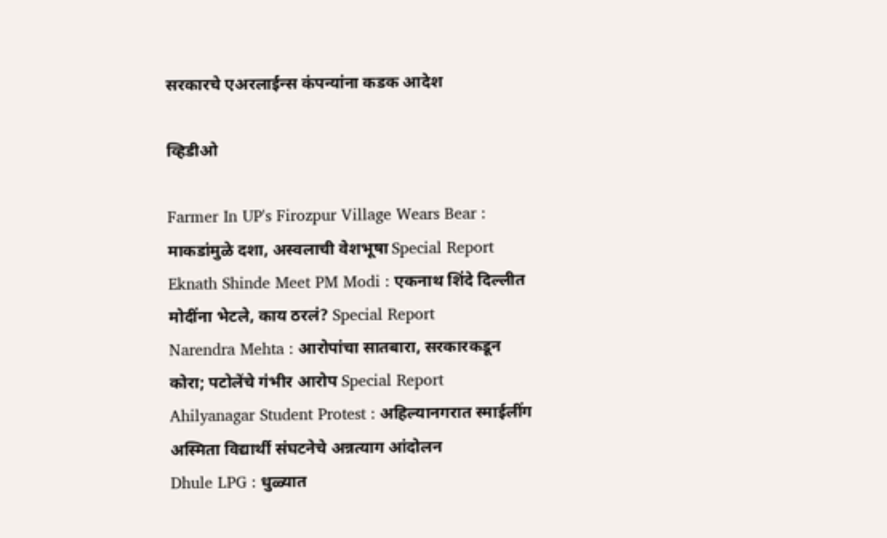सरकारचे एअरलाईन्स कंपन्यांना कडक आदेश

व्हिडीओ

Farmer In UP's Firozpur Village Wears Bear : माकडांमुळे दशा, अस्वलाची वेशभूषा Special Report
Eknath Shinde Meet PM Modi : एकनाथ शिंदे दिल्लीत मोदींना भेटले, काय ठरलं? Special Report
Narendra Mehta : आरोपांचा सातबारा, सरकारकडून कोरा; पटोलेंचे गंभीर आरोप Special Report
Ahilyanagar Student Protest : अहिल्यानगरात स्माईलींग अस्मिता विद्यार्थी संघटनेचे अन्नत्याग आंदोलन
Dhule LPG : धुळ्यात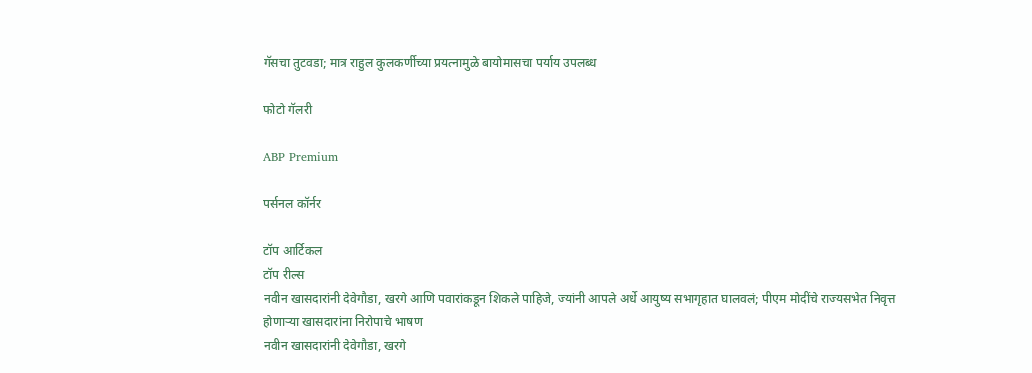गॅसचा तुटवडा; मात्र राहुल कुलकर्णीच्या प्रयत्नामुळे बायोमासचा पर्याय उपलब्ध

फोटो गॅलरी

ABP Premium

पर्सनल कॉर्नर

टॉप आर्टिकल
टॉप रील्स
नवीन खासदारांनी देवेगौडा, खरगे आणि पवारांकडून शिकले पाहिजे, ज्यांनी आपले अर्धे आयुष्य सभागृहात घालवलं; पीएम मोदींचे राज्यसभेत निवृत्त होणाऱ्या खासदारांना निरोपाचे भाषण
नवीन खासदारांनी देवेगौडा, खरगे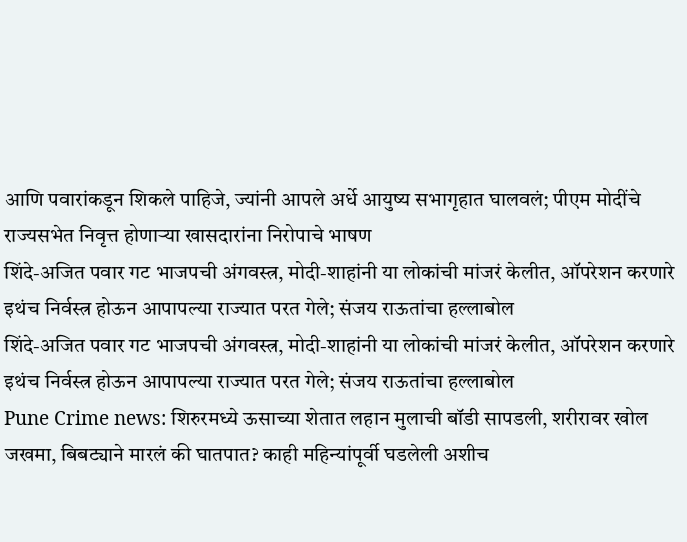आणि पवारांकडून शिकले पाहिजे, ज्यांनी आपले अर्धे आयुष्य सभागृहात घालवलं; पीएम मोदींचे राज्यसभेत निवृत्त होणाऱ्या खासदारांना निरोपाचे भाषण
शिंदे-अजित पवार गट भाजपची अंगवस्त्र, मोदी-शाहांनी या लोकांची मांजरं केलीत, ऑपरेशन करणारे इथंच निर्वस्त्र होऊन आपापल्या राज्यात परत गेले; संजय राऊतांचा हल्लाबोल
शिंदे-अजित पवार गट भाजपची अंगवस्त्र, मोदी-शाहांनी या लोकांची मांजरं केलीत, ऑपरेशन करणारे इथंच निर्वस्त्र होऊन आपापल्या राज्यात परत गेले; संजय राऊतांचा हल्लाबोल
Pune Crime news: शिरुरमध्ये ऊसाच्या शेतात लहान मुलाची बॉडी सापडली, शरीरावर खोल जखमा, बिबट्याने मारलं की घातपात? काही महिन्यांपूर्वी घडलेली अशीच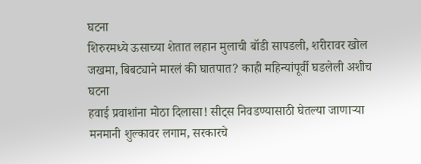घटना
शिरुरमध्ये ऊसाच्या शेतात लहान मुलाची बॉडी सापडली, शरीरावर खोल जखमा, बिबट्याने मारलं की घातपात? काही महिन्यांपूर्वी घडलेली अशीच घटना
हवाई प्रवाशांना मोठा दिलासा! सीट्स निवडण्यासाठी घेतल्या जाणाऱ्या मनमानी शुल्कावर लगाम, सरकारचे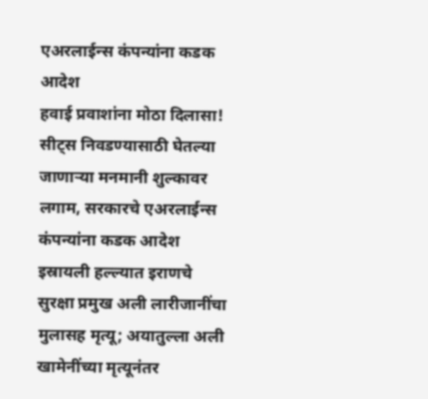एअरलाईन्स कंपन्यांना कडक आदेश
हवाई प्रवाशांना मोठा दिलासा! सीट्स निवडण्यासाठी घेतल्या जाणाऱ्या मनमानी शुल्कावर लगाम, सरकारचे एअरलाईन्स कंपन्यांना कडक आदेश
इस्रायली हल्ल्यात इराणचे सुरक्षा प्रमुख अली लारीजानींचा मुलासह मृत्यू; अयातुल्ला अली खामेनींच्या मृत्यूनंतर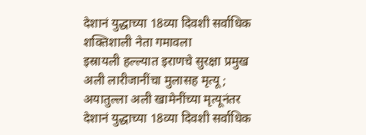देशानं युद्धाच्या 18व्या दिवशी सर्वाधिक शक्तिशाली नेता गमावला
इस्रायली हल्ल्यात इराणचे सुरक्षा प्रमुख अली लारीजानींचा मुलासह मृत्यू; अयातुल्ला अली खामेनींच्या मृत्यूनंतर देशानं युद्धाच्या 18व्या दिवशी सर्वाधिक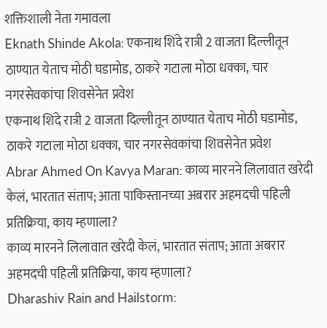शक्तिशाली नेता गमावला
Eknath Shinde Akola: एकनाथ शिंदे रात्री 2 वाजता दिल्लीतून ठाण्यात येताच मोठी घडामोड, ठाकरे गटाला मोठा धक्का, चार नगरसेवकांचा शिवसेनेत प्रवेश
एकनाथ शिंदे रात्री 2 वाजता दिल्लीतून ठाण्यात येताच मोठी घडामोड, ठाकरे गटाला मोठा धक्का, चार नगरसेवकांचा शिवसेनेत प्रवेश
Abrar Ahmed On Kavya Maran: काव्य मारनने लिलावात खरेदी केलं, भारतात संताप; आता पाकिस्तानच्या अबरार अहमदची पहिली प्रतिक्रिया, काय म्हणाला?
काव्य मारनने लिलावात खरेदी केलं, भारतात संताप; आता अबरार अहमदची पहिली प्रतिक्रिया, काय म्हणाला?
Dharashiv Rain and Hailstorm: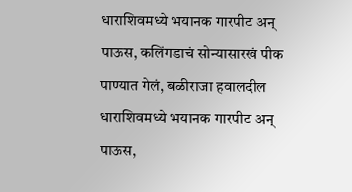धाराशिवमध्ये भयानक गारपीट अन् पाऊस, कलिंगडाचं सोन्यासारखं पीक पाण्यात गेलं, बळीराजा हवालदील
धाराशिवमध्ये भयानक गारपीट अन् पाऊस,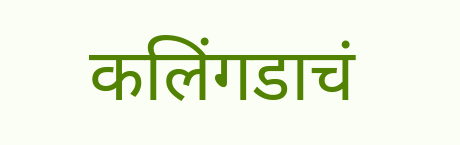कलिंगडाचं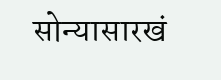सोन्यासारखं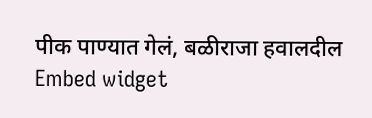पीक पाण्यात गेलं, बळीराजा हवालदील
Embed widget